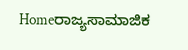Homeರಾಜ್ಯಸಾಮಾಜಿಕ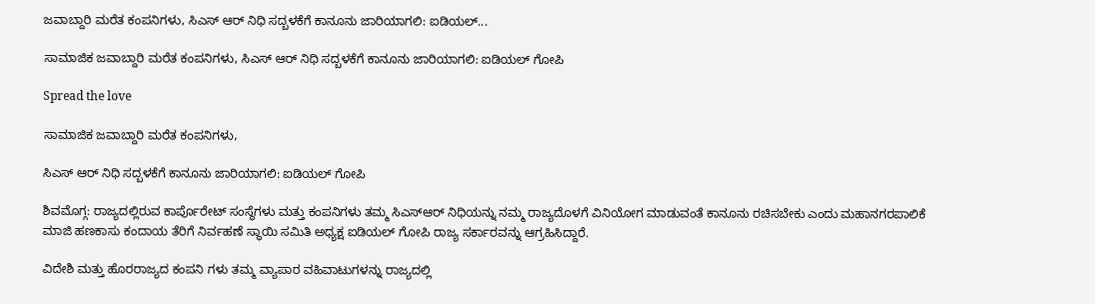ಜವಾಬ್ದಾರಿ ಮರೆತ ಕಂಪನಿಗಳು, ಸಿಎಸ್ ಆರ್ ನಿಧಿ ಸದ್ಬಳಕೆಗೆ ಕಾನೂನು ಜಾರಿಯಾಗಲಿ: ಐಡಿಯಲ್...

ಸಾಮಾಜಿಕ ಜವಾಬ್ದಾರಿ ಮರೆತ ಕಂಪನಿಗಳು, ಸಿಎಸ್ ಆರ್ ನಿಧಿ ಸದ್ಬಳಕೆಗೆ ಕಾನೂನು ಜಾರಿಯಾಗಲಿ: ಐಡಿಯಲ್ ಗೋಪಿ

Spread the love

ಸಾಮಾಜಿಕ ಜವಾಬ್ದಾರಿ ಮರೆತ ಕಂಪನಿಗಳು,

ಸಿಎಸ್ ಆರ್ ನಿಧಿ ಸದ್ಬಳಕೆಗೆ ಕಾನೂನು ಜಾರಿಯಾಗಲಿ: ಐಡಿಯಲ್ ಗೋಪಿ

ಶಿವಮೊಗ್ಗ: ರಾಜ್ಯದಲ್ಲಿರುವ ಕಾರ್ಪೊರೇಟ್ ಸಂಸ್ಥೆಗಳು ಮತ್ತು ಕಂಪನಿಗಳು ತಮ್ಮ ಸಿಎಸ್‌ಆರ್ ನಿಧಿಯನ್ನು ನಮ್ಮ ರಾಜ್ಯದೊಳಗೆ ವಿನಿಯೋಗ ಮಾಡುವಂತೆ ಕಾನೂನು ರಚಿಸಬೇಕು ಎಂದು ಮಹಾನಗರಪಾಲಿಕೆ ಮಾಜಿ ಹಣಕಾಸು ಕಂದಾಯ ತೆರಿಗೆ ನಿರ್ವಹಣೆ ಸ್ಥಾಯಿ ಸಮಿತಿ ಅಧ್ಯಕ್ಷ ಐಡಿಯಲ್ ಗೋಪಿ ರಾಜ್ಯ ಸರ್ಕಾರವನ್ನು ಆಗ್ರಹಿಸಿದ್ದಾರೆ.

ವಿದೇಶಿ ಮತ್ತು ಹೊರರಾಜ್ಯದ ಕಂಪನಿ ಗಳು ತಮ್ಮ ವ್ಯಾಪಾರ ವಹಿವಾಟುಗಳನ್ನು ರಾಜ್ಯದಲ್ಲಿ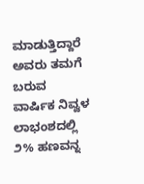ಮಾಡುತ್ತಿದ್ದಾರೆ ಅವರು ತಮಗೆ ಬರುವ ವಾರ್ಷಿಕ ನಿವ್ವಳ ಲಾಭಂಶದಲ್ಲಿ ೨% ಹಣವನ್ನ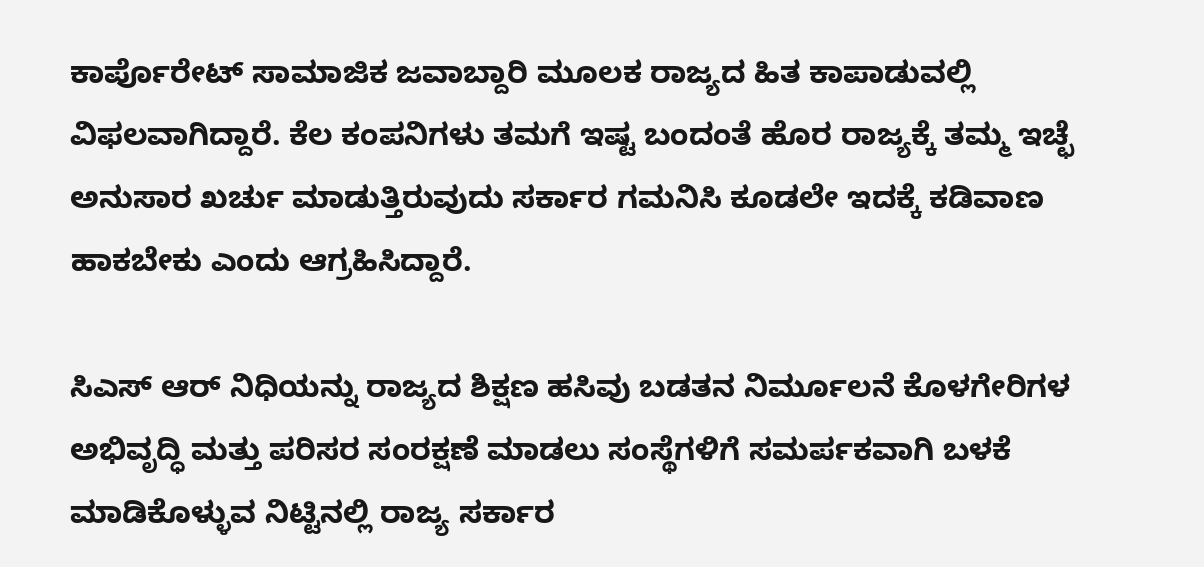ಕಾರ್ಪೊರೇಟ್ ಸಾಮಾಜಿಕ ಜವಾಬ್ದಾರಿ ಮೂಲಕ ರಾಜ್ಯದ ಹಿತ ಕಾಪಾಡುವಲ್ಲಿ ವಿಫಲವಾಗಿದ್ದಾರೆ. ಕೆಲ ಕಂಪನಿಗಳು ತಮಗೆ ಇಷ್ಟ ಬಂದಂತೆ ಹೊರ ರಾಜ್ಯಕ್ಕೆ ತಮ್ಮ ಇಚ್ಛೆ ಅನುಸಾರ ಖರ್ಚು ಮಾಡುತ್ತಿರುವುದು ಸರ್ಕಾರ ಗಮನಿಸಿ ಕೂಡಲೇ ಇದಕ್ಕೆ ಕಡಿವಾಣ ಹಾಕಬೇಕು ಎಂದು ಆಗ್ರಹಿಸಿದ್ದಾರೆ.

ಸಿಎಸ್ ಆರ್ ನಿಧಿಯನ್ನು ರಾಜ್ಯದ ಶಿಕ್ಷಣ ಹಸಿವು ಬಡತನ ನಿರ್ಮೂಲನೆ ಕೊಳಗೇರಿಗಳ ಅಭಿವೃದ್ಧಿ ಮತ್ತು ಪರಿಸರ ಸಂರಕ್ಷಣೆ ಮಾಡಲು ಸಂಸ್ಥೆಗಳಿಗೆ ಸಮರ್ಪಕವಾಗಿ ಬಳಕೆ ಮಾಡಿಕೊಳ್ಳುವ ನಿಟ್ಟಿನಲ್ಲಿ ರಾಜ್ಯ ಸರ್ಕಾರ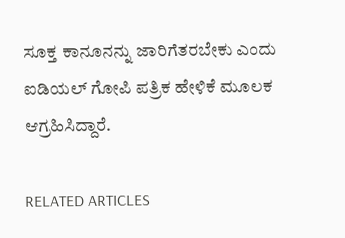ಸೂಕ್ತ ಕಾನೂನನ್ನು ಜಾರಿಗೆತರಬೇಕು ಎಂದು ಐಡಿಯಲ್ ಗೋಪಿ ಪತ್ರಿಕ ಹೇಳಿಕೆ ಮೂಲಕ ಆಗ್ರಹಿಸಿದ್ದಾರೆ.

RELATED ARTICLES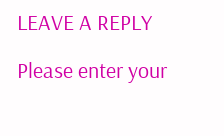LEAVE A REPLY

Please enter your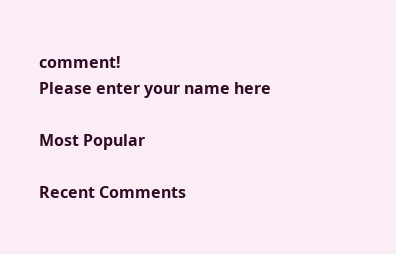comment!
Please enter your name here

Most Popular

Recent Comments